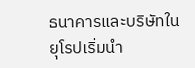ธนาคารและบริษัทในยุโรปเริ่มนำ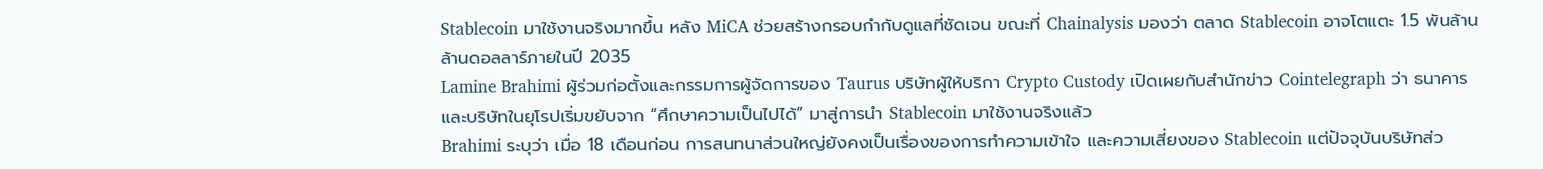Stablecoin มาใช้งานจริงมากขึ้น หลัง MiCA ช่วยสร้างกรอบกำกับดูแลที่ชัดเจน ขณะที่ Chainalysis มองว่า ตลาด Stablecoin อาจโตแตะ 1.5 พันล้านล้านดอลลาร์ภายในปี 2035
Lamine Brahimi ผู้ร่วมก่อตั้งและกรรมการผู้จัดการของ Taurus บริษัทผู้ให้บริกา Crypto Custody เปิดเผยกับสำนักข่าว Cointelegraph ว่า ธนาคารและบริษัทในยุโรปเริ่มขยับจาก “ศึกษาความเป็นไปได้” มาสู่การนำ Stablecoin มาใช้งานจริงแล้ว
Brahimi ระบุว่า เมื่อ 18 เดือนก่อน การสนทนาส่วนใหญ่ยังคงเป็นเรื่องของการทำความเข้าใจ และความเสี่ยงของ Stablecoin แต่ปัจจุบันบริษัทส่ว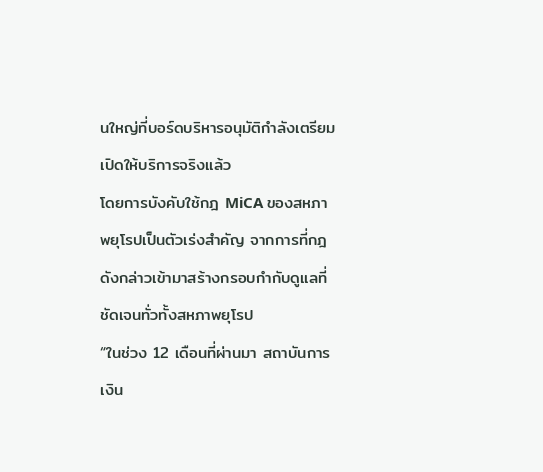นใหญ่ที่บอร์ดบริหารอนุมัติกำลังเตรียมเปิดให้บริการจริงแล้ว
โดยการบังคับใช้กฎ MiCA ของสหภาพยุโรปเป็นตัวเร่งสำคัญ จากการที่กฎดังกล่าวเข้ามาสร้างกรอบกำกับดูแลที่ชัดเจนทั่วทั้งสหภาพยุโรป
“ในช่วง 12 เดือนที่ผ่านมา สถาบันการเงิน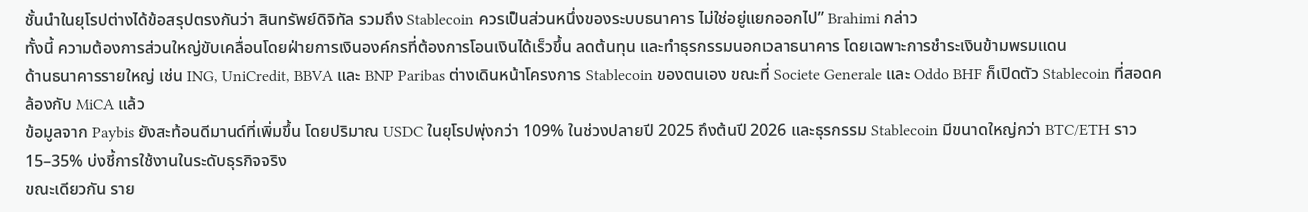ชั้นนำในยุโรปต่างได้ข้อสรุปตรงกันว่า สินทรัพย์ดิจิทัล รวมถึง Stablecoin ควรเป็นส่วนหนึ่งของระบบธนาคาร ไม่ใช่อยู่แยกออกไป” Brahimi กล่าว
ทั้งนี้ ความต้องการส่วนใหญ่ขับเคลื่อนโดยฝ่ายการเงินองค์กรที่ต้องการโอนเงินได้เร็วขึ้น ลดต้นทุน และทำธุรกรรมนอกเวลาธนาคาร โดยเฉพาะการชำระเงินข้ามพรมแดน
ด้านธนาคารรายใหญ่ เช่น ING, UniCredit, BBVA และ BNP Paribas ต่างเดินหน้าโครงการ Stablecoin ของตนเอง ขณะที่ Societe Generale และ Oddo BHF ก็เปิดตัว Stablecoin ที่สอดคล้องกับ MiCA แล้ว
ข้อมูลจาก Paybis ยังสะท้อนดีมานด์ที่เพิ่มขึ้น โดยปริมาณ USDC ในยุโรปพุ่งกว่า 109% ในช่วงปลายปี 2025 ถึงต้นปี 2026 และธุรกรรม Stablecoin มีขนาดใหญ่กว่า BTC/ETH ราว 15–35% บ่งชี้การใช้งานในระดับธุรกิจจริง
ขณะเดียวกัน ราย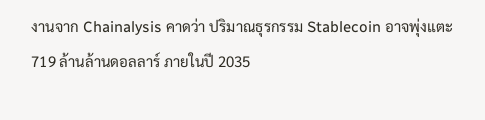งานจาก Chainalysis คาดว่า ปริมาณธุรกรรม Stablecoin อาจพุ่งแตะ 719 ล้านล้านดอลลาร์ ภายในปี 2035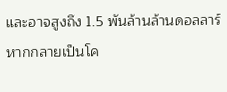และอาจสูงถึง 1.5 พันล้านล้านดอลลาร์ หากกลายเป็นโค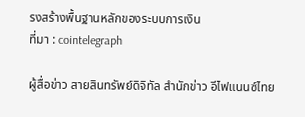รงสร้างพื้นฐานหลักของระบบการเงิน
ที่มา : cointelegraph

ผู้สื่อข่าว สายสินทรัพย์ดิจิทัล สำนักข่าว อีไฟแนนซ์ไทย